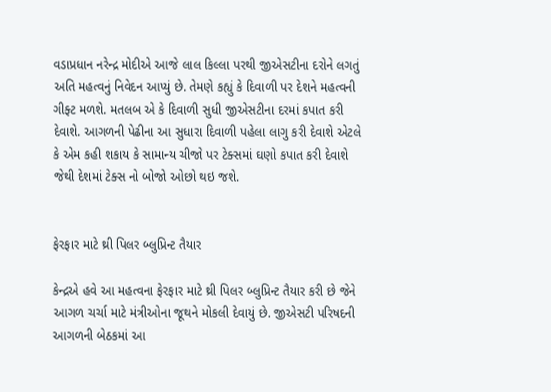વડાપ્રધાન નરેન્દ્ર મોદીએ આજે લાલ કિલ્લા પરથી જીએસટીના દરોને લગતું અતિ મહત્વનું નિવેદન આપ્યું છે. તેમણે કહ્યું કે દિવાળી પર દેશને મહત્વની ગીફ્ટ મળશે. મતલબ એ કે દિવાળી સુધી જીએસટીના દરમાં કપાત કરી દેવાશે. આગળની પેઢીના આ સુધારા દિવાળી પહેલા લાગુ કરી દેવાશે એટલે કે એમ કહી શકાય કે સામાન્ય ચીજો પર ટેક્સમાં ઘણો કપાત કરી દેવાશે જેથી દેશમાં ટેક્સ નો બોજો ઓછો થઇ જશે.


ફેરફાર માટે થ્રી પિલર બ્લુપ્રિન્ટ તૈયાર

કેન્દ્રએ હવે આ મહત્વના ફેરફાર માટે થ્રી પિલર બ્લુપ્રિન્ટ તૈયાર કરી છે જેને આગળ ચર્ચા માટે મંત્રીઓના જૂથને મોકલી દેવાયું છે. જીએસટી પરિષદની આગળની બેઠકમાં આ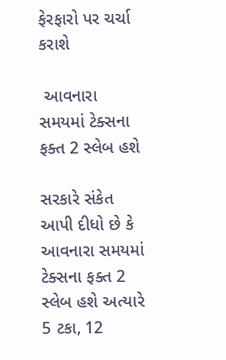ફેરફારો પર ચર્ચા કરાશે

 આવનારા સમયમાં ટેક્સના ફક્ત 2 સ્લેબ હશે

સરકારે સંકેત આપી દીધો છે કે આવનારા સમયમાં ટેક્સના ફક્ત 2 સ્લેબ હશે અત્યારે 5 ટકા, 12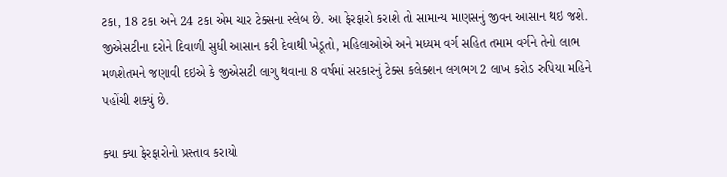ટકા, 18 ટકા અને 24 ટકા એમ ચાર ટેક્સના સ્લેબ છે. આ ફેરફારો કરાશે તો સામાન્ય માણસનું જીવન આસાન થઇ જશે. જીએસટીના દરોને દિવાળી સુધી આસાન કરી દેવાથી ખેડૂતો, મહિલાઓએ અને મધ્યમ વર્ગ સહિત તમામ વર્ગને તેનો લાભ મળશેતમને જણાવી દઇએ કે જીએસટી લાગુ થવાના 8 વર્ષમાં સરકારનું ટેક્સ કલેક્શન લગભગ 2 લાખ કરોડ રુપિયા મહિને પહોંચી શક્યું છે.

ક્યા ક્યા ફેરફારોનો પ્રસ્તાવ કરાયો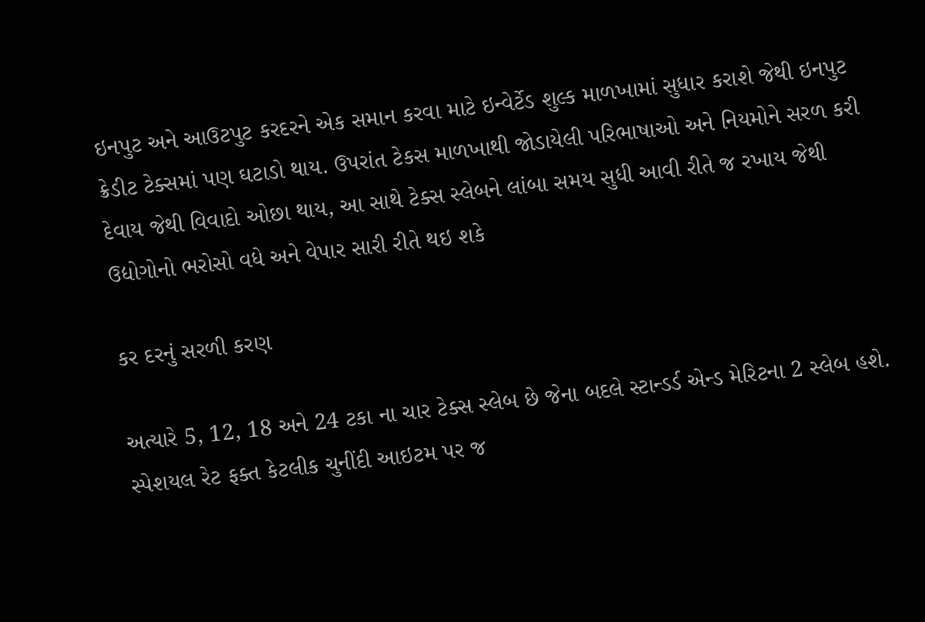ઇનપુટ અને આઉટપુટ કરદરને એક સમાન કરવા માટે ઇન્વેર્ટેડ શુલ્ક માળખામાં સુધાર કરાશે જેથી ઇનપુટ ક્રેડીટ ટેક્સમાં પણ ઘટાડો થાય. ઉપરાંત ટેકસ માળખાથી જોડાયેલી પરિભાષાઓ અને નિયમોને સરળ કરી દેવાય જેથી વિવાદો ઓછા થાય, આ સાથે ટેક્સ સ્લેબને લાંબા સમય સુધી આવી રીતે જ રખાય જેથી ઉદ્યોગોનો ભરોસો વધે અને વેપાર સારી રીતે થઇ શકે

કર દરનું સરળી કરણ

અત્યારે 5, 12, 18 અને 24 ટકા ના ચાર ટેક્સ સ્લેબ છે જેના બદલે સ્ટાન્ડર્ડ એન્ડ મેરિટના 2 સ્લેબ હશે. સ્પેશયલ રેટ ફક્ત કેટલીક ચુનીંદી આઇટમ પર જ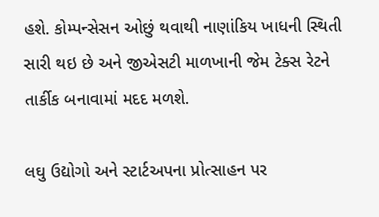હશે. કોમ્પન્સેસન ઓછું થવાથી નાણાંકિય ખાધની સ્થિતી સારી થઇ છે અને જીએસટી માળખાની જેમ ટેક્સ રેટને તાર્કીક બનાવામાં મદદ મળશે.

લઘુ ઉદ્યોગો અને સ્ટાર્ટઅપના પ્રોત્સાહન પર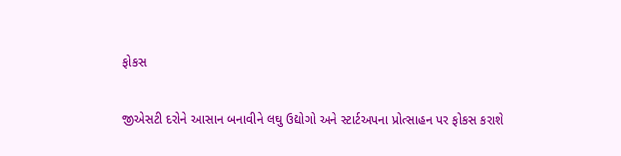ફોકસ

જીએસટી દરોને આસાન બનાવીને લઘુ ઉદ્યોગો અને સ્ટાર્ટઅપના પ્રોત્સાહન પર ફોકસ કરાશે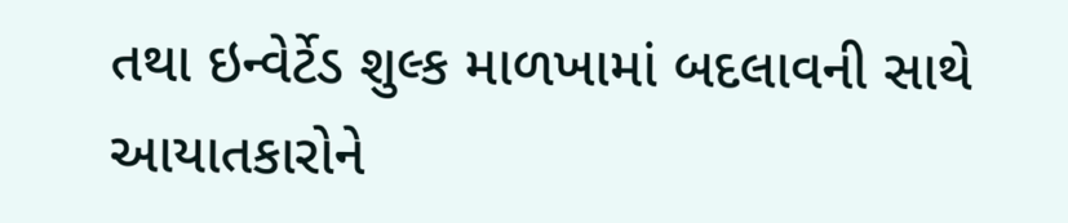તથા ઇન્વેર્ટેડ શુલ્ક માળખામાં બદલાવની સાથે આયાતકારોને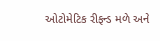ઓટોમેટિક રીફન્ડ મળે અને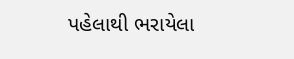પહેલાથી ભરાયેલા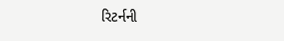રિટર્નની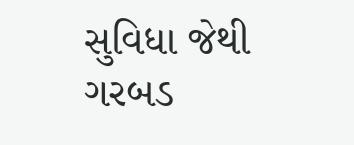સુવિધા જેથી ગરબડ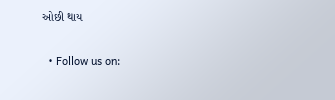ઓછી થાય

  • Follow us on: